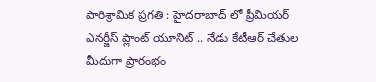పారిశ్రామిక ప్రగతి : హైదరాబాద్ లో ప్రీమియర్ ఎనర్జీస్ ప్లాంట్ యూనిట్ .. నేడు కేటీఆర్ చేతుల మీదుగా ప్రారంభం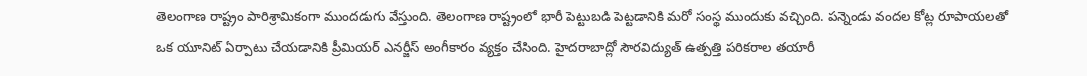తెలంగాణ రాష్ట్రం పారిశ్రామికంగా ముందడుగు వేస్తుంది. తెలంగాణ రాష్ట్రంలో భారీ పెట్టుబడి పెట్టడానికి మరో సంస్థ ముందుకు వచ్చింది. పన్నెండు వందల కోట్ల రూపాయలతో ఒక యూనిట్ ఏర్పాటు చేయడానికి ప్రీమియర్ ఎనర్జీస్ అంగీకారం వ్యక్తం చేసింది. హైదరాబాద్లో సౌరవిద్యుత్ ఉత్పత్తి పరికరాల తయారీ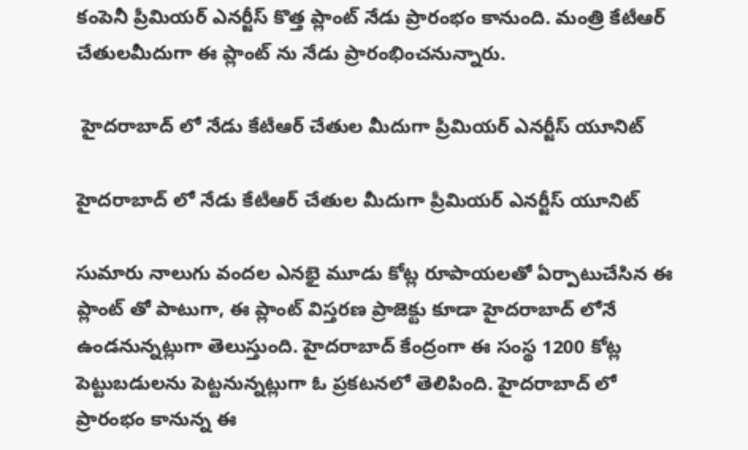కంపెనీ ప్రీమియర్ ఎనర్జీస్ కొత్త ప్లాంట్ నేడు ప్రారంభం కానుంది. మంత్రి కేటీఆర్ చేతులమీదుగా ఈ ప్లాంట్ ను నేడు ప్రారంభించనున్నారు.

 హైదరాబాద్ లో నేడు కేటీఆర్ చేతుల మీదుగా ప్రీమియర్ ఎనర్జీస్ యూనిట్

హైదరాబాద్ లో నేడు కేటీఆర్ చేతుల మీదుగా ప్రీమియర్ ఎనర్జీస్ యూనిట్

సుమారు నాలుగు వందల ఎనభై మూడు కోట్ల రూపాయలతో ఏర్పాటుచేసిన ఈ ప్లాంట్ తో పాటుగా, ఈ ప్లాంట్ విస్తరణ ప్రాజెక్టు కూడా హైదరాబాద్ లోనే ఉండనున్నట్లుగా తెలుస్తుంది. హైదరాబాద్ కేంద్రంగా ఈ సంస్థ 1200 కోట్ల పెట్టుబడులను పెట్టనున్నట్లుగా ఓ ప్రకటనలో తెలిపింది. హైదరాబాద్ లో ప్రారంభం కానున్న ఈ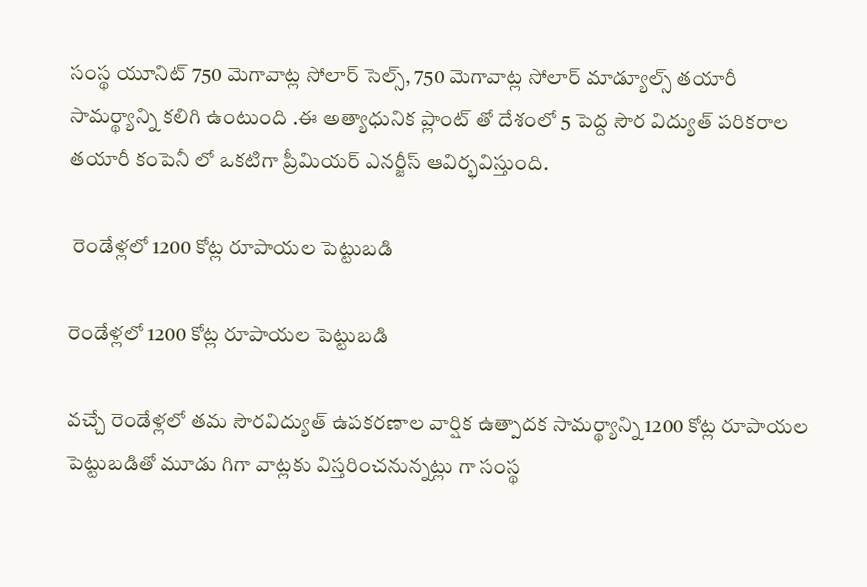సంస్థ యూనిట్ 750 మెగావాట్ల సోలార్ సెల్స్, 750 మెగావాట్ల సోలార్ మాడ్యూల్స్ తయారీ సామర్థ్యాన్ని కలిగి ఉంటుంది .ఈ అత్యాధునిక ప్లాంట్ తో దేశంలో 5 పెద్ద సౌర విద్యుత్ పరికరాల తయారీ కంపెనీ లో ఒకటిగా ప్రీమియర్ ఎనర్జీస్ ఆవిర్భవిస్తుంది.

 రెండేళ్లలో 1200 కోట్ల రూపాయల పెట్టుబడి

రెండేళ్లలో 1200 కోట్ల రూపాయల పెట్టుబడి

వచ్చే రెండేళ్లలో తమ సౌరవిద్యుత్ ఉపకరణాల వార్షిక ఉత్పాదక సామర్థ్యాన్ని 1200 కోట్ల రూపాయల పెట్టుబడితో మూడు గిగా వాట్లకు విస్తరించనున్నట్లు గా సంస్థ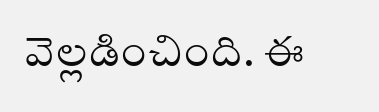వెల్లడించింది. ఈ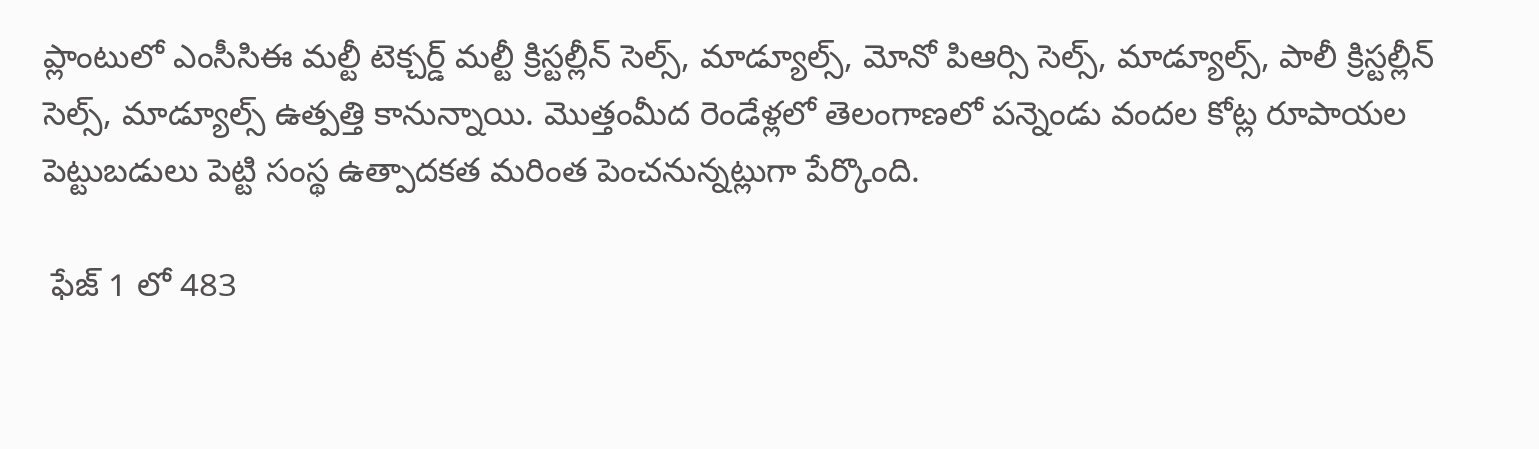ప్లాంటులో ఎంసీసిఈ మల్టీ టెక్చర్డ్ మల్టీ క్రిస్టల్లీన్ సెల్స్, మాడ్యూల్స్, మోనో పిఆర్సి సెల్స్, మాడ్యూల్స్, పాలీ క్రిస్టల్లీన్ సెల్స్, మాడ్యూల్స్ ఉత్పత్తి కానున్నాయి. మొత్తంమీద రెండేళ్లలో తెలంగాణలో పన్నెండు వందల కోట్ల రూపాయల పెట్టుబడులు పెట్టి సంస్థ ఉత్పాదకత మరింత పెంచనున్నట్లుగా పేర్కొంది.

 ఫేజ్ 1 లో 483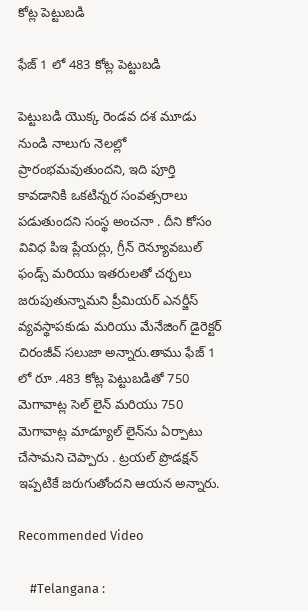కోట్ల పెట్టుబడి

ఫేజ్ 1 లో 483 కోట్ల పెట్టుబడి

పెట్టుబడి యొక్క రెండవ దశ మూడు నుండి నాలుగు నెలల్లో ప్రారంభమవుతుందని, ఇది పూర్తి కావడానికి ఒకటిన్నర సంవత్సరాలు పడుతుందని సంస్థ అంచనా . దీని కోసం వివిధ పిఇ ప్లేయర్లు, గ్రీన్ రెన్యూవబుల్ ఫండ్స్ మరియు ఇతరులతో చర్చలు జరుపుతున్నామని ప్రీమియర్ ఎనర్జీస్ వ్యవస్థాపకుడు మరియు మేనేజింగ్ డైరెక్టర్ చిరంజీవ్ సలుజా అన్నారు.తాము ఫేజ్ 1 లో రూ .483 కోట్ల పెట్టుబడితో 750 మెగావాట్ల సెల్ లైన్ మరియు 750 మెగావాట్ల మాడ్యూల్ లైన్‌ను ఏర్పాటు చేసామని చెప్పారు . ట్రయల్ ప్రొడక్షన్ ఇప్పటికే జరుగుతోందని ఆయన అన్నారు.

Recommended Video

    #Telangana :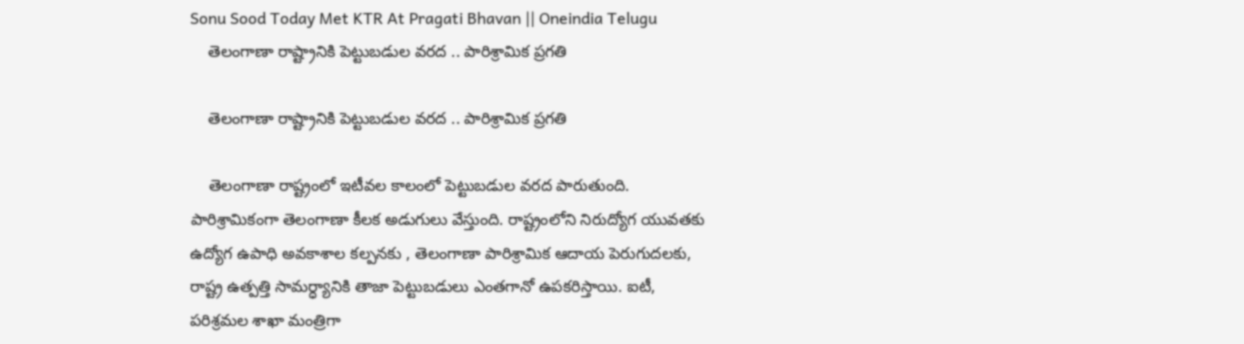Sonu Sood Today Met KTR At Pragati Bhavan || Oneindia Telugu
    తెలంగాణా రాష్ట్రానికి పెట్టుబడుల వరద .. పారిశ్రామిక ప్రగతి

    తెలంగాణా రాష్ట్రానికి పెట్టుబడుల వరద .. పారిశ్రామిక ప్రగతి

    తెలంగాణా రాష్ట్రంలో ఇటీవల కాలంలో పెట్టుబడుల వరద పారుతుంది. పారిశ్రామికంగా తెలంగాణా కీలక అడుగులు వేస్తుంది. రాష్ట్రంలోని నిరుద్యోగ యువతకు ఉద్యోగ ఉపాధి అవకాశాల కల్పనకు , తెలంగాణా పారిశ్రామిక ఆదాయ పెరుగుదలకు, రాష్ట్ర ఉత్పత్తి సామర్ధ్యానికి తాజా పెట్టుబడులు ఎంతగానో ఉపకరిస్తాయి. ఐటీ, పరిశ్రమల శాఖా మంత్రిగా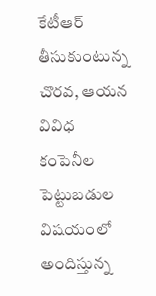కేటీఆర్ తీసుకుంటున్న చొరవ, ఆయన వివిధ కంపెనీల పెట్టుబడుల విషయంలో అందిస్తున్న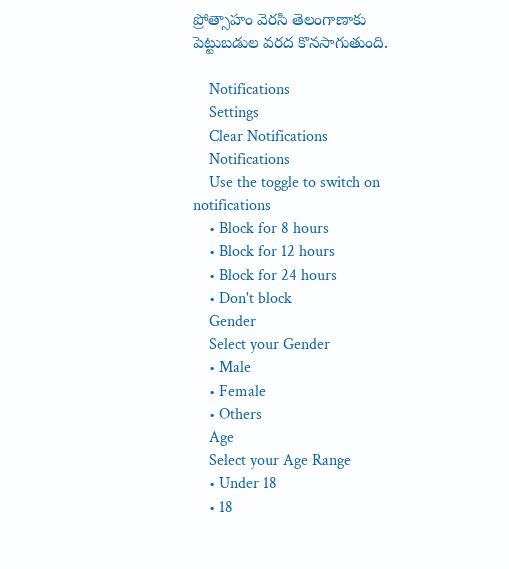ప్రోత్సాహం వెరసి తెలంగాణాకు పెట్టుబడుల వరద కొనసాగుతుంది.

    Notifications
    Settings
    Clear Notifications
    Notifications
    Use the toggle to switch on notifications
    • Block for 8 hours
    • Block for 12 hours
    • Block for 24 hours
    • Don't block
    Gender
    Select your Gender
    • Male
    • Female
    • Others
    Age
    Select your Age Range
    • Under 18
    • 18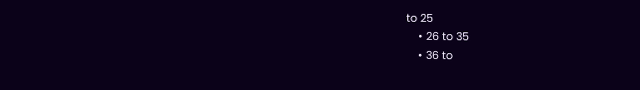to 25
    • 26 to 35
    • 36 to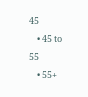45
    • 45 to 55
    • 55+